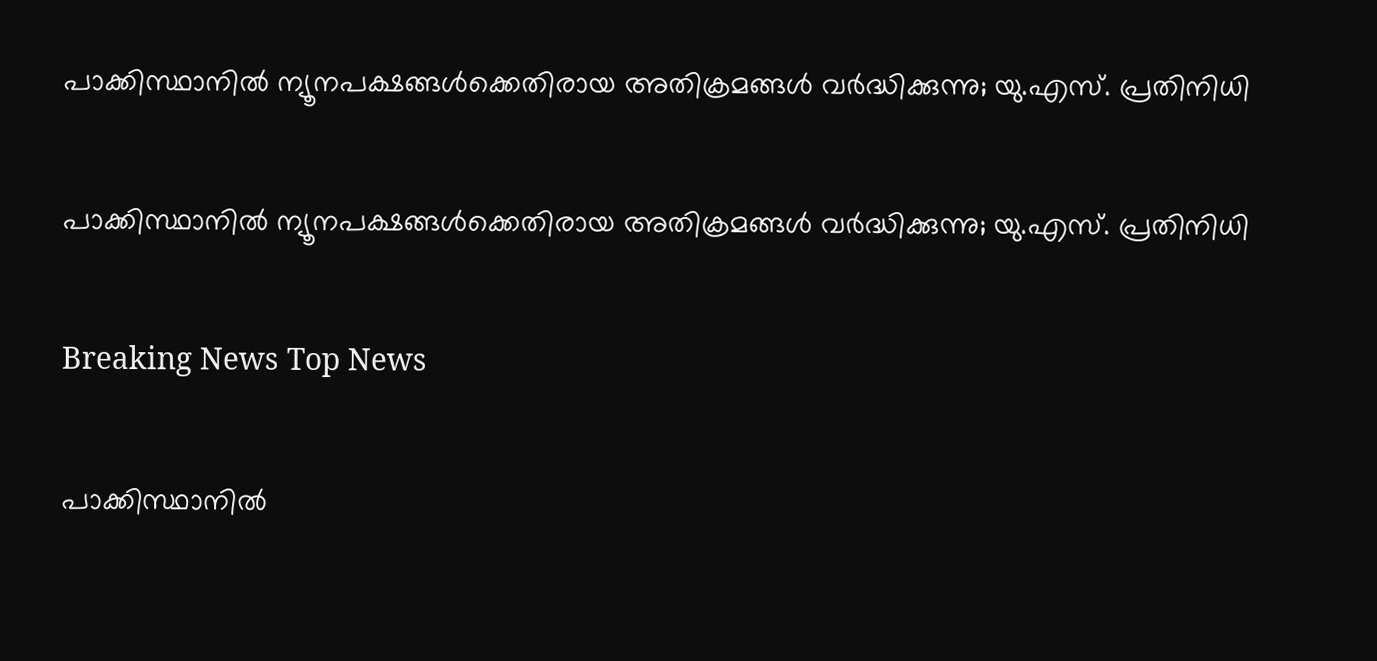പാക്കിസ്ഥാനില്‍ ന്യൂനപക്ഷങ്ങള്‍ക്കെതിരായ അതിക്രമങ്ങള്‍ വര്‍ദ്ധിക്കുന്നു; യു.എസ്. പ്രതിനിധി

പാക്കിസ്ഥാനില്‍ ന്യൂനപക്ഷങ്ങള്‍ക്കെതിരായ അതിക്രമങ്ങള്‍ വര്‍ദ്ധിക്കുന്നു; യു.എസ്. പ്രതിനിധി

Breaking News Top News

പാക്കിസ്ഥാനില്‍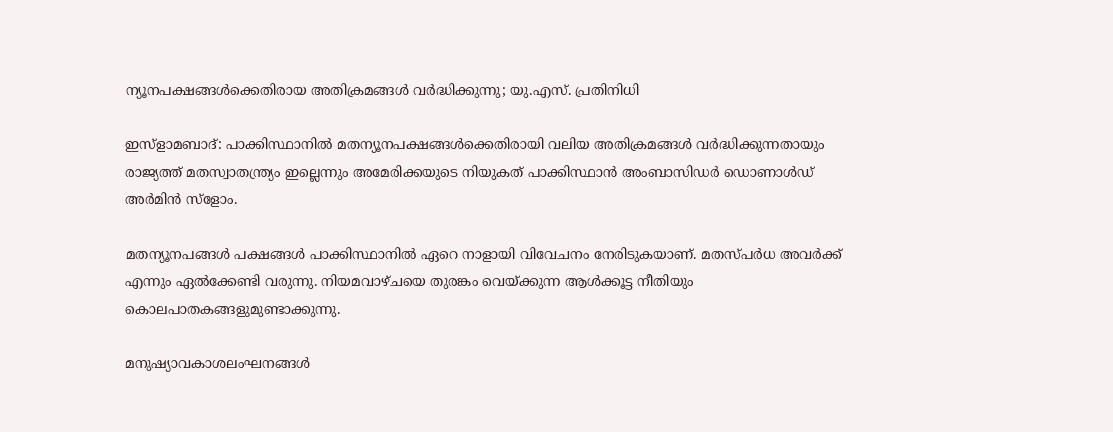ന്യൂനപക്ഷങ്ങള്‍ക്കെതിരായ അതിക്രമങ്ങള്‍ വര്‍ദ്ധിക്കുന്നു; യു.എസ്. പ്രതിനിധി

ഇസ്ളാമബാദ്: പാക്കിസ്ഥാനില്‍ മതന്യൂനപക്ഷങ്ങള്‍ക്കെതിരായി വലിയ അതിക്രമങ്ങള്‍ വര്‍ദ്ധിക്കുന്നതായും രാജ്യത്ത് മതസ്വാതന്ത്ര്യം ഇല്ലെന്നും അമേരിക്കയുടെ നിയുകത് പാക്കിസ്ഥാന്‍ അംബാസിഡര്‍ ഡൊണാള്‍ഡ് അര്‍മിന്‍ സ്ളോം.

മതന്യൂനപങ്ങള്‍ പക്ഷങ്ങള്‍ പാക്കിസ്ഥാനില്‍ ഏറെ നാളായി വിവേചനം നേരിടുകയാണ്. മതസ്പര്‍ധ അവര്‍ക്ക് എന്നും ഏല്‍ക്കേണ്ടി വരുന്നു. നിയമവാഴ്ചയെ തുരങ്കം വെയ്ക്കുന്ന ആള്‍ക്കൂട്ട നീതിയും കൊലപാതകങ്ങളുമുണ്ടാക്കുന്നു.

മനുഷ്യാവകാശലംഘനങ്ങള്‍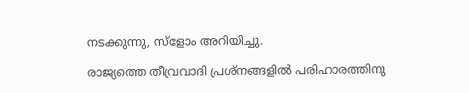നടക്കുന്നു, സ്ളോം അറിയിച്ചു.

രാജ്യത്തെ തീവ്രവാദി പ്രശ്നങ്ങളില്‍ പരിഹാരത്തിനു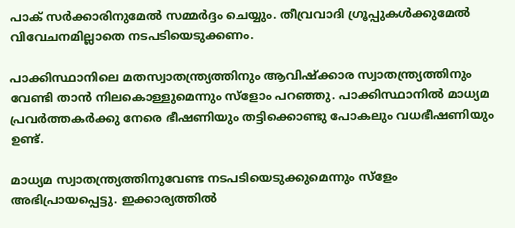പാക് സര്‍ക്കാരിനുമേല്‍ സമ്മര്‍ദ്ദം ചെയ്യും. തീവ്രവാദി ഗ്രൂപ്പുകള്‍ക്കുമേല്‍ വിവേചനമില്ലാതെ നടപടിയെടുക്കണം.

പാക്കിസ്ഥാനിലെ മതസ്വാതന്ത്ര്യത്തിനും ആവിഷ്ക്കാര സ്വാതന്ത്ര്യത്തിനും വേണ്ടി താന്‍ നിലകൊള്ളുമെന്നും സ്ളോം പറഞ്ഞു. പാക്കിസ്ഥാനില്‍ മാധ്യമ പ്രവര്‍ത്തകര്‍ക്കു നേരെ ഭീഷണിയും തട്ടിക്കൊണ്ടു പോകലും വധഭീഷണിയും ഉണ്ട്.

മാധ്യമ സ്വാതന്ത്ര്യത്തിനുവേണ്ട നടപടിയെടുക്കുമെന്നും സ്ളേം അഭിപ്രായപ്പെട്ടു. ഇക്കാര്യത്തില്‍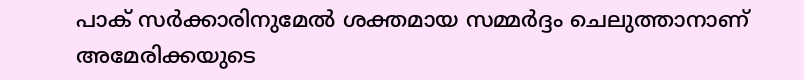പാക് സര്‍ക്കാരിനുമേല്‍ ശക്തമായ സമ്മര്‍ദ്ദം ചെലുത്താനാണ് അമേരിക്കയുടെ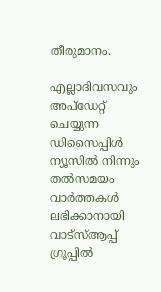തീരുമാനം.

എല്ലാദിവസവും അപ്ഡേറ്റ് ചെയ്യുന്ന ഡിസൈപ്പിൾ ന്യൂസിൽ നിന്നും തൽസമയം വാർത്തകൾ ലഭിക്കാനായി വാട്സ്ആപ്പ് ഗ്രൂപ്പിൽ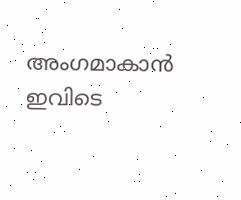അംഗമാകാൻ ഇവിടെ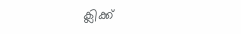ക്ലിക്ക്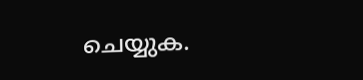ചെയ്യുക.